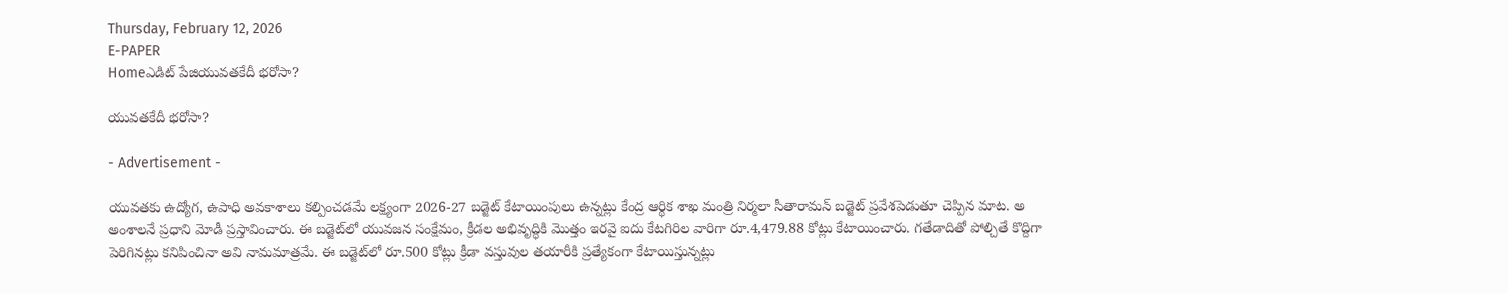Thursday, February 12, 2026
E-PAPER
Homeఎడిట్ పేజియువతకేదీ భరోసా?

యువతకేదీ భరోసా?

- Advertisement -

యువతకు ఉద్యోగ, ఉపాధి అవకాశాలు కల్పించడమే లక్ష్యంగా 2026-27 బడ్జెట్‌ కేటాయింపులు ఉన్నట్లు కేంద్ర ఆర్థిక శాఖ మంత్రి నిర్మలా సీతారామన్‌ బడ్జెట్‌ ప్రవేశపెడుతూ చెప్పిన మాట. అ అంశాలనే ప్రధాని మోడీ ప్రస్తావించారు. ఈ బడ్జెట్‌లో యువజన సంక్షేమం, క్రీడల అభివృద్ధికి మొత్తం ఇరవై ఐదు కేటగిరిల వారిగా రూ.4,479.88 కోట్లు కేటాయించారు. గతేడాదితో పోల్చితే కొద్దిగా పెరిగినట్లు కనిపించినా అవి నామమాత్రమే. ఈ బడ్జెట్‌లో రూ.500 కోట్లు క్రీడా వస్తువుల తయారీకి ప్రత్యేకంగా కేటాయిస్తున్నట్లు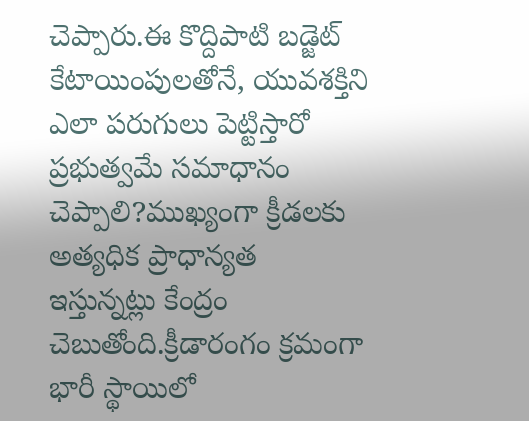చెప్పారు.ఈ కొద్దిపాటి బడ్జెట్‌ కేటాయింపులతోనే, యువశక్తిని ఎలా పరుగులు పెట్టిస్తారో ప్రభుత్వమే సమాధానం చెప్పాలి?ముఖ్యంగా క్రీడలకు అత్యధిక ప్రాధాన్యత ఇస్తున్నట్లు కేంద్రం చెబుతోంది.క్రీడారంగం క్రమంగా భారీ స్థాయిలో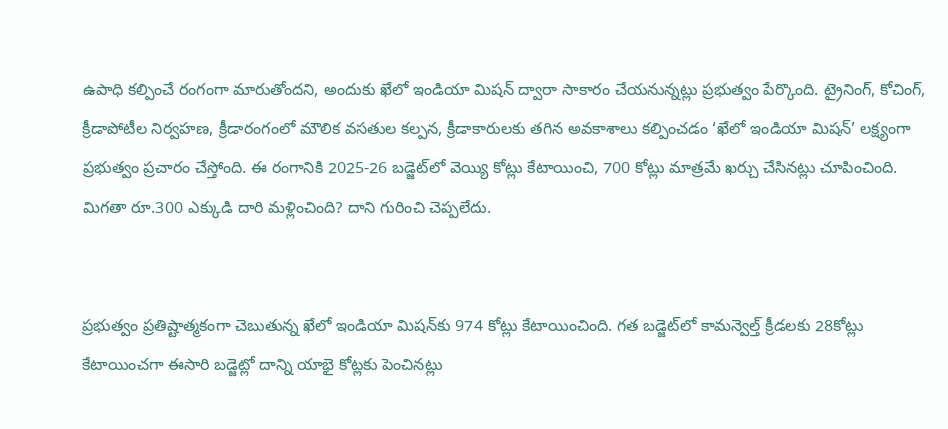ఉపాధి కల్పించే రంగంగా మారుతోందని, అందుకు ఖేలో ఇండియా మిషన్‌ ద్వారా సాకారం చేయనున్నట్లు ప్రభుత్వం పేర్కొంది. ట్రైనింగ్‌, కోచింగ్‌, క్రీడాపోటీల నిర్వహణ, క్రీడారంగంలో మౌలిక వసతుల కల్పన, క్రీడాకారులకు తగిన అవకాశాలు కల్పించడం ‘ఖేలో ఇండియా మిషన్‌’ లక్ష్యంగా ప్రభుత్వం ప్రచారం చేస్తోంది. ఈ రంగానికి 2025-26 బడ్జెట్‌లో వెయ్యి కోట్లు కేటాయించి, 700 కోట్లు మాత్రమే ఖర్చు చేసినట్లు చూపించింది. మిగతా రూ.300 ఎక్కుడి దారి మళ్లించింది? దాని గురించి చెప్పలేదు.


ప్రభుత్వం ప్రతిష్టాత్మకంగా చెబుతున్న ఖేలో ఇండియా మిషన్‌కు 974 కోట్లు కేటాయించింది. గత బడ్జెట్‌లో కామన్వెల్త్‌ క్రీడలకు 28కోట్లు కేటాయించగా ఈసారి బడ్జెట్లో దాన్ని యాభై కోట్లకు పెంచినట్లు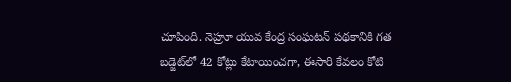చూపింది. నెహ్రూ యువ కేంద్ర సంఘటన్‌ పథకానికి గత బడ్జెట్‌లో 42 కోట్లు కేటాయించగా, ఈసారి కేవలం కోటి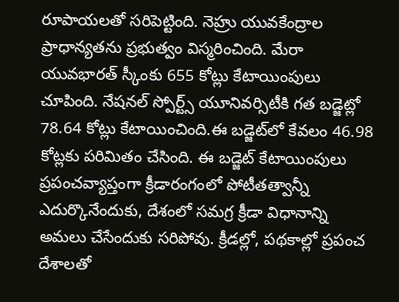రూపాయలతో సరిపెట్టింది. నెహ్రు యువకేంద్రాల ప్రాధాన్యతను ప్రభుత్వం విస్మరించింది. మేరా యువభారత్‌ స్కీంకు 655 కోట్లు కేటాయింపులు చూపింది. నేషనల్‌ స్పోర్ట్స్‌ యూనివర్సిటీకి గత బడ్జెట్లో 78.64 కోట్లు కేటాయించింది.ఈ బడ్జెట్‌లో కేవలం 46.98 కోట్లకు పరిమితం చేసింది. ఈ బడ్జెట్‌ కేటాయింపులు ప్రపంచవ్యాప్తంగా క్రీడారంగంలో పోటీతత్వాన్నీ ఎదుర్కొనేందుకు, దేశంలో సమగ్ర క్రీడా విధానాన్ని అమలు చేసేందుకు సరిపోవు. క్రీడల్లో, పథకాల్లో ప్రపంచ దేశాలతో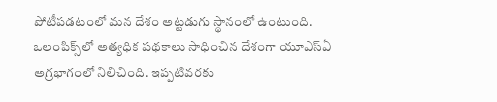పోటీపడటంలో మన దేశం అట్టడుగు స్థానంలో ఉంటుంది. ఒలంపిక్స్‌లో అత్యధిక పథకాలు సాధించిన దేశంగా యూఎస్‌ఏ అగ్రభాగంలో నిలిచింది. ఇప్పటివరకు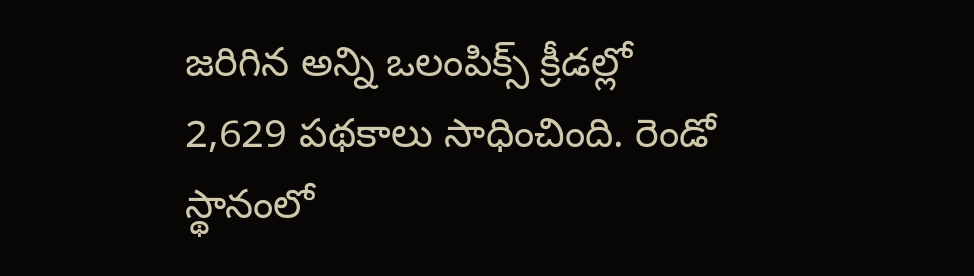జరిగిన అన్ని ఒలంపిక్స్‌ క్రీడల్లో 2,629 పథకాలు సాధించింది. రెండో స్థానంలో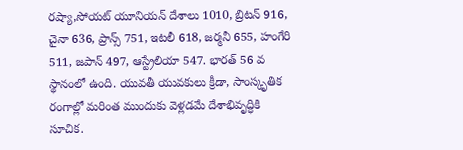రష్యా,సోయట్‌ యూనియన్‌ దేశాలు 1010, బ్రిటన్‌ 916, చైనా 636, ప్రాన్స్‌ 751, ఇటలీ 618, జర్మనీ 655, హంగేరి 511, జపాన్‌ 497, ఆస్ట్రేలియా 547. భారత్‌ 56 వ స్థానంలో ఉంది. యువతీ యువకులు క్రీడా, సాంస్కృతిక రంగాల్లో మరింత ముందుకు వెళ్లడమే దేశాభివృద్ధికి సూచిక.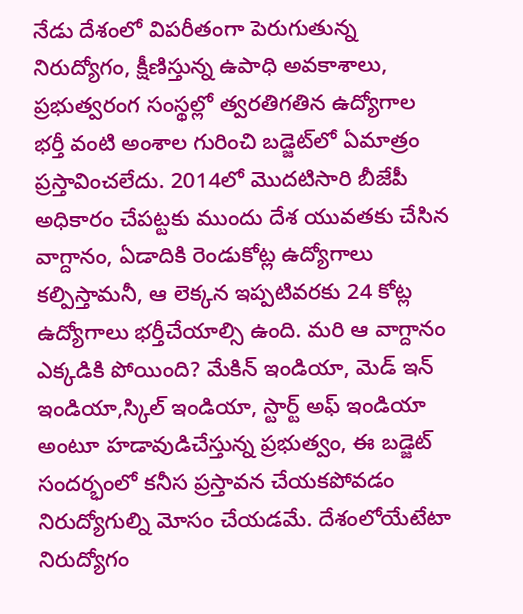నేడు దేశంలో విపరీతంగా పెరుగుతున్న నిరుద్యోగం, క్షీణిస్తున్న ఉపాధి అవకాశాలు, ప్రభుత్వరంగ సంస్థల్లో త్వరతిగతిన ఉద్యోగాల భర్తీ వంటి అంశాల గురించి బడ్జెట్‌లో ఏమాత్రం ప్రస్తావించలేదు. 2014లో మొదటిసారి బీజేపీ అధికారం చేపట్టకు ముందు దేశ యువతకు చేసిన వాగ్దానం, ఏడాదికి రెండుకోట్ల ఉద్యోగాలు కల్పిస్తామనీ, ఆ లెక్కన ఇప్పటివరకు 24 కోట్ల ఉద్యోగాలు భర్తీచేయాల్సి ఉంది. మరి ఆ వాగ్దానం ఎక్కడికి పోయింది? మేకిన్‌ ఇండియా, మెడ్‌ ఇన్‌ ఇండియా,స్కిల్‌ ఇండియా, స్టార్ట్‌ అఫ్‌ ఇండియా అంటూ హడావుడిచేస్తున్న ప్రభుత్వం, ఈ బడ్జెట్‌ సందర్భంలో కనీస ప్రస్తావన చేయకపోవడం నిరుద్యోగుల్ని మోసం చేయడమే. దేశంలోయేటేటా నిరుద్యోగం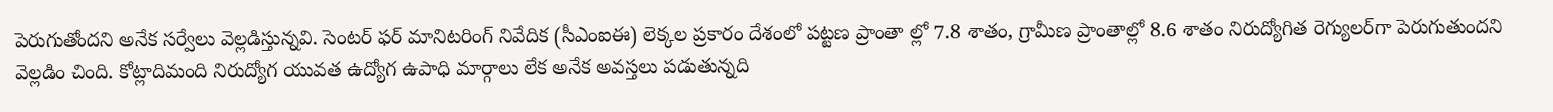పెరుగుతోందని అనేక సర్వేలు వెల్లడిస్తున్నవి. సెంటర్‌ ఫర్‌ మానిటరింగ్‌ నివేదిక (సీఎంఐఈ) లెక్కల ప్రకారం దేశంలో పట్టణ ప్రాంతా ల్లో 7.8 శాతం, గ్రామీణ ప్రాంతాల్లో 8.6 శాతం నిరుద్యోగిత రెగ్యులర్‌గా పెరుగుతుందని వెల్లడిం చింది. కోట్లాదిమంది నిరుద్యోగ యువత ఉద్యోగ ఉపాధి మార్గాలు లేక అనేక అవస్తలు పడుతున్నది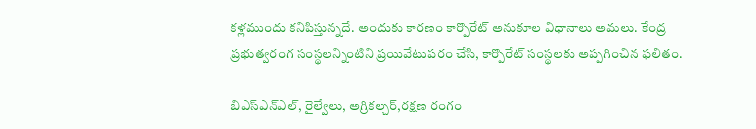కళ్లముందు కనిపిస్తున్నదే. అందుకు కారణం కార్పొరేట్‌ అనుకూల విధానాలు అమలు. కేంద్ర ప్రభుత్వరంగ సంస్థలన్నింటిని ప్రయివేటుపరం చేసి, కార్పొరేట్‌ సంస్థలకు అప్పగించిన ఫలితం.

బిఎస్‌ఎన్‌ఎల్‌, రైల్వేలు, అగ్రికల్చర్‌,రక్షణ రంగం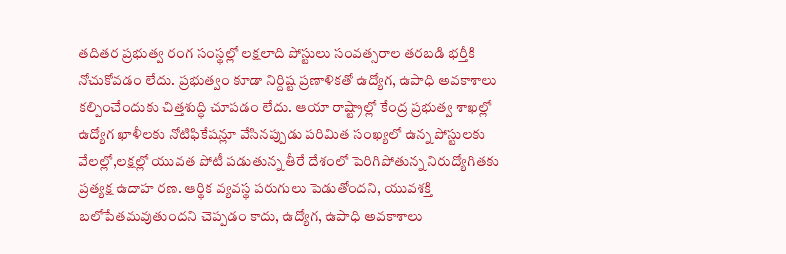తదితర ప్రభుత్వ రంగ సంస్థల్లో లక్షలాది పోస్టులు సంవత్సరాల తరబడి భర్తీకి నోచుకోవడం లేదు. ప్రభుత్వం కూడా నిర్దిష్ట ప్రణాళికతో ఉద్యోగ, ఉపాధి అవకాశాలు కల్పించేందుకు చిత్తశుద్ధి చూపడం లేదు. ఆయా రాష్ట్రాల్లో కేంద్ర ప్రభుత్వ శాఖల్లో ఉద్యోగ ఖాళీలకు నోటిఫికేషన్లూ వేసినప్పుడు పరిమిత సంఖ్యలో ఉన్న పోస్టులకు వేలల్లో,లక్షల్లో యువత పోటీ పడుతున్న తీరే దేశంలో పెరిగిపోతున్న నిరుద్యోగితకు ప్రత్యక్ష ఉదాహ రణ. ఆర్థిక వ్యవస్థ పరుగులు పెడుతోందని, యువశక్తి బలోపేతమవుతుందని చెప్పడం కాదు, ఉద్యోగ, ఉపాధి అవకాశాలు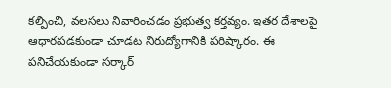కల్పించి, వలసలు నివారించడం ప్రభుత్వ కర్తవ్యం. ఇతర దేశాలపై ఆధారపడకుండా చూడట నిరుద్యోగానికి పరిష్కారం. ఈ పనిచేయకుండా సర్కార్‌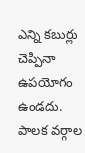ఎన్ని కబుర్లు చెప్పినా ఉపయోగం ఉండదు. పాలక వర్గాల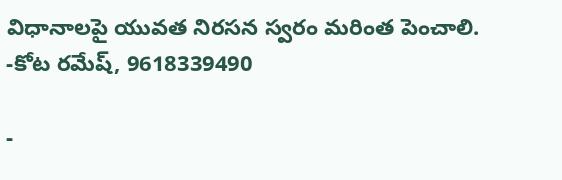విధానాలపై యువత నిరసన స్వరం మరింత పెంచాలి.
-కోట రమేష్‌, 9618339490

-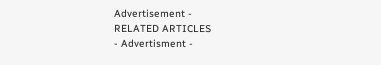Advertisement -
RELATED ARTICLES
- Advertisment -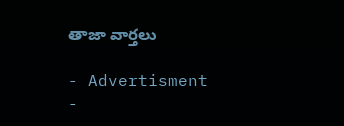తాజా వార్తలు

- Advertisment -